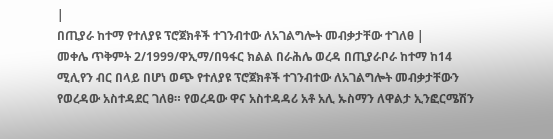|
በጢያራ ከተማ የተለያዩ ፕሮጀክቶች ተገንብተው ለአገልግሎት መብቃታቸው ተገለፀ |
መቀሌ ጥቅምት 2/1999/ዋኢማ/በዓፋር ክልል በራሕሌ ወረዳ በጢያራቦራ ከተማ ከ14 ሚሊየን ብር በላይ በሆነ ወጭ የተለያዩ ፕሮጀክቶች ተገንብተው ለአገልግሎት መብቃታቸውን የወረዳው አስተዳደር ገለፀ። የወረዳው ዋና አስተዳዳሪ አቶ አሊ ኡስማን ለዋልታ ኢንፎርሜሽን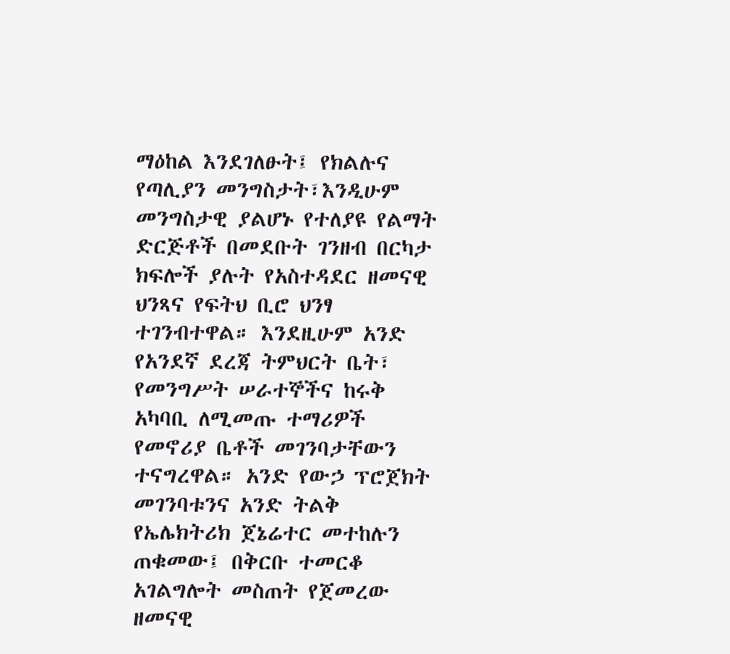ማዕከል እንደገለፁት፤ የክልሉና የጣሊያን መንግስታት፣እንዲሁም መንግስታዊ ያልሆኑ የተለያዩ የልማት ድርጅቶች በመደቡት ገንዘብ በርካታ ክፍሎች ያሉት የአስተዳደር ዘመናዊ ህንጻና የፍትህ ቢሮ ህንፃ ተገንብተዋል። እንደዚሁም አንድ የአንደኛ ደረጃ ትምህርት ቤት፣ የመንግሥት ሠራተኞችና ከሩቅ አካባቢ ለሚመጡ ተማሪዎች የመኖሪያ ቤቶች መገንባታቸውን ተናግረዋል። አንድ የውኃ ፕሮጀክት መገንባቱንና አንድ ትልቅ የኤሌክትሪክ ጀኔሬተር መተከሉን ጠቁመው፤ በቅርቡ ተመርቆ አገልግሎት መስጠት የጀመረው ዘመናዊ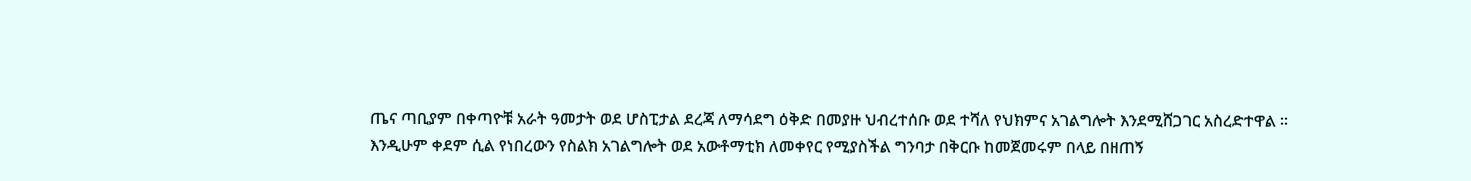ጤና ጣቢያም በቀጣዮቹ አራት ዓመታት ወደ ሆስፒታል ደረጃ ለማሳደግ ዕቅድ በመያዙ ህብረተሰቡ ወደ ተሻለ የህክምና አገልግሎት እንደሚሸጋገር አስረድተዋል ።
እንዲሁም ቀደም ሲል የነበረውን የስልክ አገልግሎት ወደ አውቶማቲክ ለመቀየር የሚያስችል ግንባታ በቅርቡ ከመጀመሩም በላይ በዘጠኝ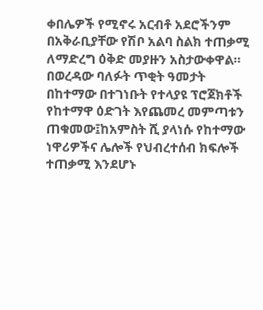ቀበሌዎች የሚኖሩ አርብቶ አደሮችንም በአቅራቢያቸው የሽቦ አልባ ስልክ ተጠቃሚ ለማድረግ ዕቅድ መያዙን አስታውቀዋል። በወረዳው ባለፉት ጥቂት ዓመታት በከተማው በተገነቡት የተላያዩ ፕሮጀክቶች የከተማዋ ዕድገት እየጨመረ መምጣቱን ጠቁመው፤ከአምስት ሺ ያላነሱ የከተማው ነዋሪዎችና ሌሎች የህብረተሰብ ክፍሎች ተጠቃሚ እንደሆኑ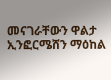መናገራቸውን ዋልታ ኢንፎርሜሸን ማዕከል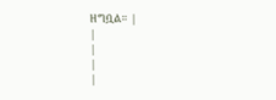ዘግቧል። |
|
|
|
|